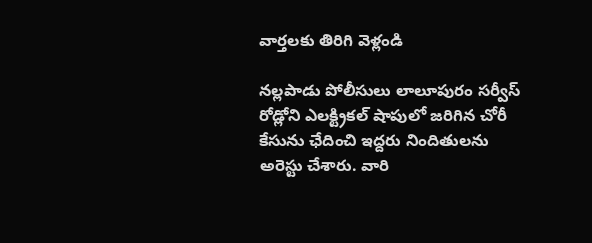వార్తలకు తిరిగి వెళ్లండి

నల్లపాడు పోలీసులు లాలూపురం సర్వీస్ రోడ్లోని ఎలక్ట్రికల్ షాపులో జరిగిన చోరీ కేసును ఛేదించి ఇద్దరు నిందితులను అరెస్టు చేశారు. వారి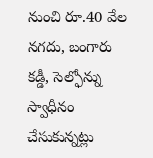నుంచి రూ.40 వేల నగదు, బంగారు కడ్డీ, సెల్ఫోన్ను స్వాధీనం చేసుకున్నట్లు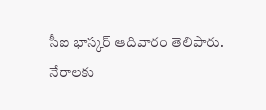సీఐ భాస్కర్ ఆదివారం తెలిపారు.
నేరాలకు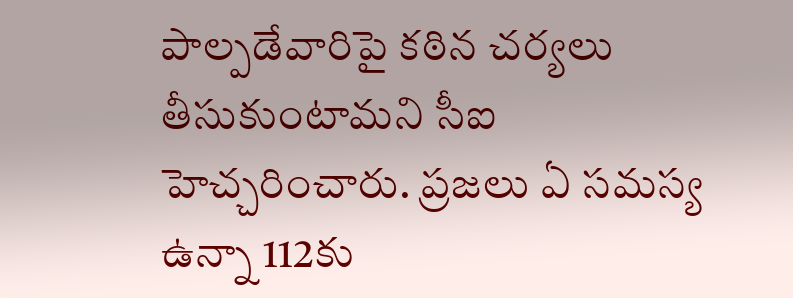పాల్పడేవారిపై కఠిన చర్యలు తీసుకుంటామని సీఐ హెచ్చరించారు. ప్రజలు ఏ సమస్య ఉన్నా 112కు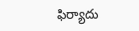ఫిర్యాదు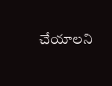చేయాలని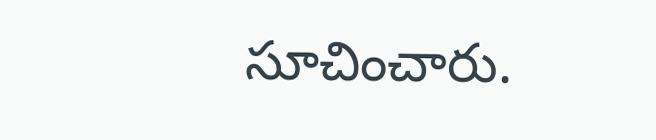సూచించారు.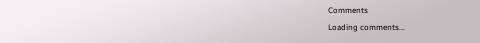Comments
Loading comments...